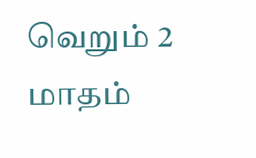வெறும் 2 மாதம்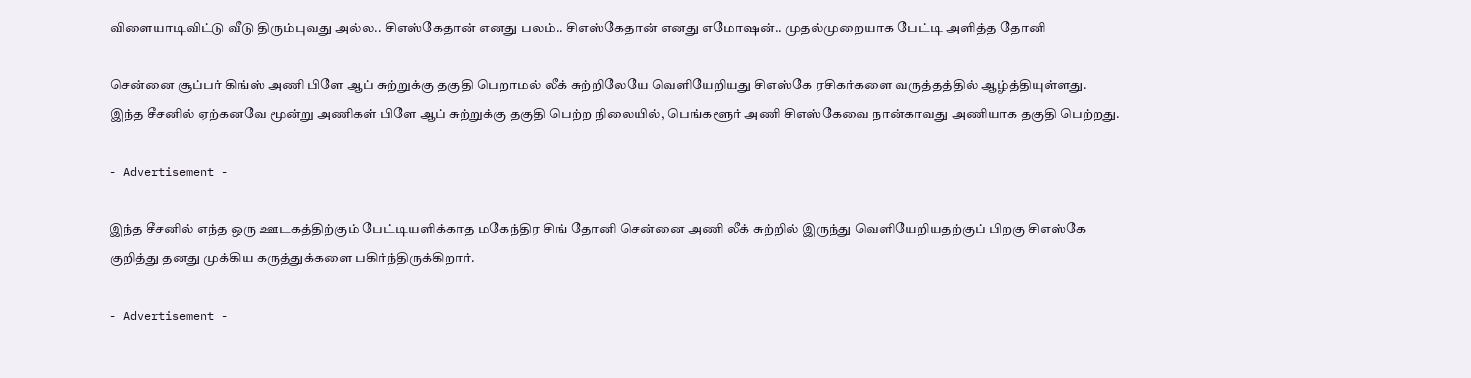விளையாடிவிட்டு வீடு திரும்புவது அல்ல.. சிஎஸ்கேதான் எனது பலம்.. சிஎஸ்கேதான் எனது எமோஷன்.. முதல்முறையாக பேட்டி அளித்த தோனி

சென்னை சூப்பர் கிங்ஸ் அணி பிளே ஆப் சுற்றுக்கு தகுதி பெறாமல் லீக் சுற்றிலேயே வெளியேறியது சிஎஸ்கே ரசிகர்களை வருத்தத்தில் ஆழ்த்தியுள்ளது. இந்த சீசனில் ஏற்கனவே மூன்று அணிகள் பிளே ஆப் சுற்றுக்கு தகுதி பெற்ற நிலையில், பெங்களூர் அணி சிஎஸ்கேவை நான்காவது அணியாக தகுதி பெற்றது.

- Advertisement -

இந்த சீசனில் எந்த ஒரு ஊடகத்திற்கும் பேட்டியளிக்காத மகேந்திர சிங் தோனி சென்னை அணி லீக் சுற்றில் இருந்து வெளியேறியதற்குப் பிறகு சிஎஸ்கே குறித்து தனது முக்கிய கருத்துக்களை பகிர்ந்திருக்கிறார்.

- Advertisement -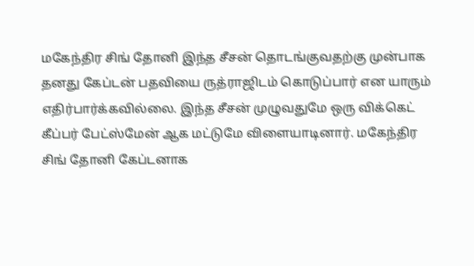மகேந்திர சிங் தோனி இந்த சீசன் தொடங்குவதற்கு முன்பாக தனது கேப்டன் பதவியை ருத்ராஜிடம் கொடுப்பார் என யாரும் எதிர்பார்க்கவில்லை. இந்த சீசன் முழுவதுமே ஒரு விக்கெட் கீப்பர் பேட்ஸ்மேன் ஆக மட்டுமே விளையாடினார். மகேந்திர சிங் தோனி கேப்டனாக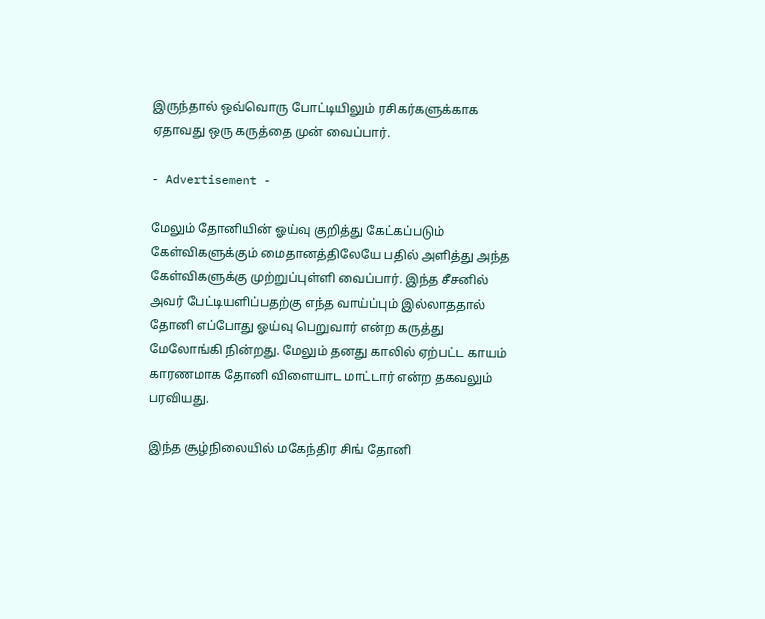இருந்தால் ஒவ்வொரு போட்டியிலும் ரசிகர்களுக்காக ஏதாவது ஒரு கருத்தை முன் வைப்பார்.

- Advertisement -

மேலும் தோனியின் ஓய்வு குறித்து கேட்கப்படும் கேள்விகளுக்கும் மைதானத்திலேயே பதில் அளித்து அந்த கேள்விகளுக்கு முற்றுப்புள்ளி வைப்பார். இந்த சீசனில் அவர் பேட்டியளிப்பதற்கு எந்த வாய்ப்பும் இல்லாததால் தோனி எப்போது ஓய்வு பெறுவார் என்ற கருத்து மேலோங்கி நின்றது. மேலும் தனது காலில் ஏற்பட்ட காயம் காரணமாக தோனி விளையாட மாட்டார் என்ற தகவலும் பரவியது.

இந்த சூழ்நிலையில் மகேந்திர சிங் தோனி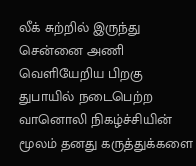லீக் சுற்றில் இருந்து சென்னை அணி வெளியேறிய பிறகு துபாயில் நடைபெற்ற வானொலி நிகழ்ச்சியின் மூலம் தனது கருத்துக்களை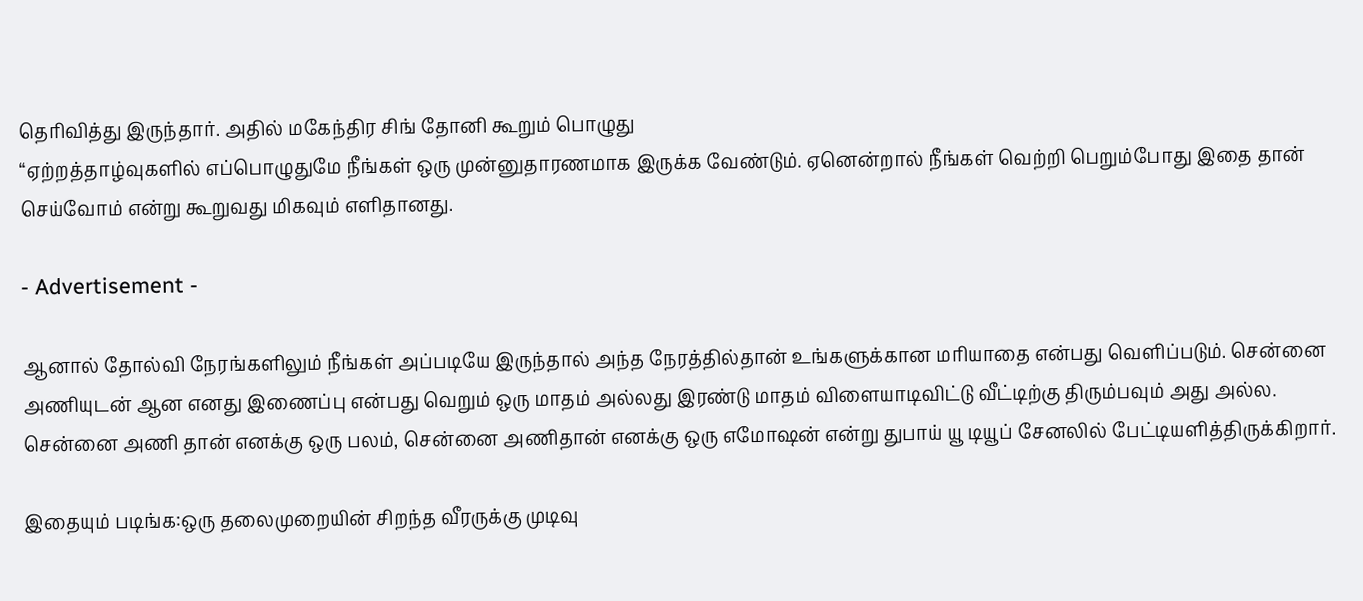தெரிவித்து இருந்தார். அதில் மகேந்திர சிங் தோனி கூறும் பொழுது
“ஏற்றத்தாழ்வுகளில் எப்பொழுதுமே நீங்கள் ஒரு முன்னுதாரணமாக இருக்க வேண்டும். ஏனென்றால் நீங்கள் வெற்றி பெறும்போது இதை தான் செய்வோம் என்று கூறுவது மிகவும் எளிதானது.

- Advertisement -

ஆனால் தோல்வி நேரங்களிலும் நீங்கள் அப்படியே இருந்தால் அந்த நேரத்தில்தான் உங்களுக்கான மரியாதை என்பது வெளிப்படும். சென்னை அணியுடன் ஆன எனது இணைப்பு என்பது வெறும் ஒரு மாதம் அல்லது இரண்டு மாதம் விளையாடிவிட்டு வீட்டிற்கு திரும்பவும் அது அல்ல. சென்னை அணி தான் எனக்கு ஒரு பலம், சென்னை அணிதான் எனக்கு ஒரு எமோஷன் என்று துபாய் யூ டியூப் சேனலில் பேட்டியளித்திருக்கிறார்.

இதையும் படிங்க:ஒரு தலைமுறையின் சிறந்த வீரருக்கு முடிவு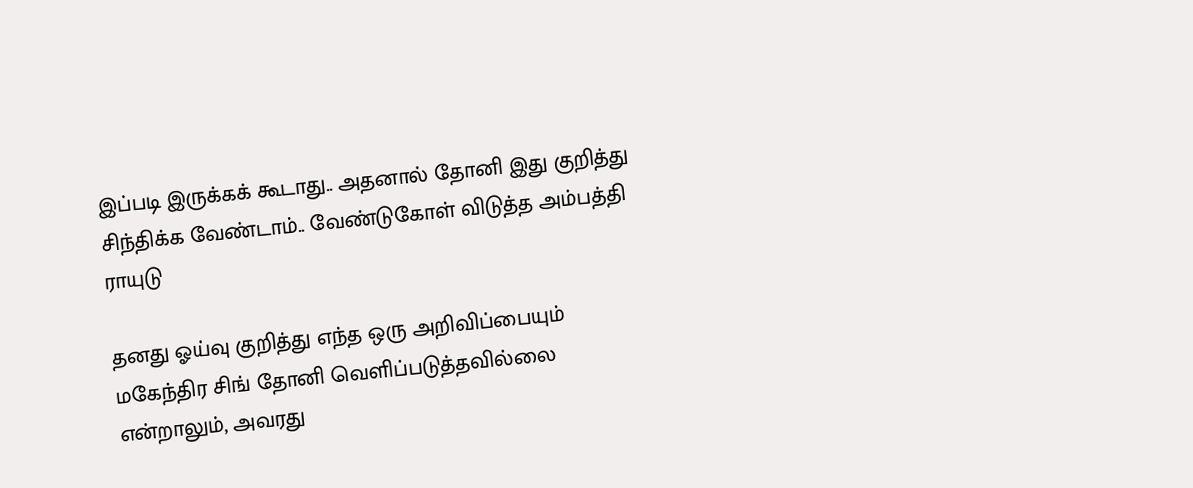இப்படி இருக்கக் கூடாது.. அதனால் தோனி இது குறித்து சிந்திக்க வேண்டாம்.. வேண்டுகோள் விடுத்த அம்பத்தி ராயுடு

தனது ஓய்வு குறித்து எந்த ஒரு அறிவிப்பையும் மகேந்திர சிங் தோனி வெளிப்படுத்தவில்லை என்றாலும், அவரது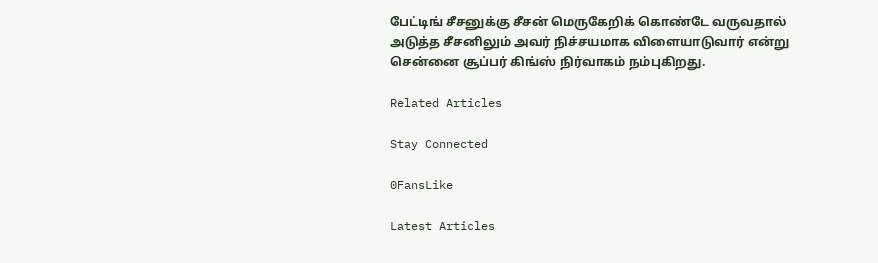பேட்டிங் சீசனுக்கு சீசன் மெருகேறிக் கொண்டே வருவதால் அடுத்த சீசனிலும் அவர் நிச்சயமாக விளையாடுவார் என்று சென்னை சூப்பர் கிங்ஸ் நிர்வாகம் நம்புகிறது.

Related Articles

Stay Connected

0FansLike

Latest Articles